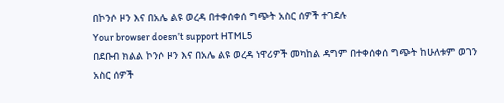በኮንሶ ዞን እና በአሌ ልዩ ወረዳ በተቀሰቀሰ ግጭት አስር ሰዎች ተገደሉ
Your browser doesn’t support HTML5
በደቡብ ክልል ኮንሶ ዞን እና በአሌ ልዩ ወረዳ ነዋሪዎች መካከል ዳግም በተቀሰቀሰ ግጭት ከሁለቱም ወገን አስር ሰዎች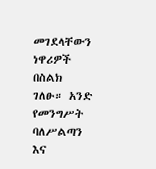መገደላቸውን ነዋሪዎች በስልክ ገለፁ። አንድ የመንግሥት ባለሥልጣን እና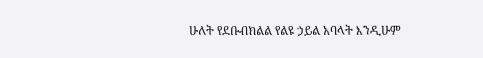ሁለት የደቡብክልል የልዩ ኃይል አባላት እንዲሁም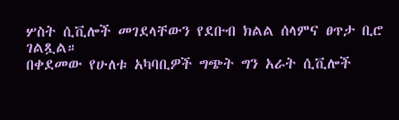ሦስት ሲቪሎች መገደላቸውን የደቡብ ክልል ሰላምና ፀጥታ ቢሮ ገልጿል።
በቀደመው የሁለቱ አካባቢዎች ግጭት ግን አራት ሲቪሎች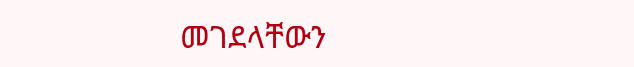መገደላቸውን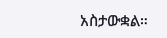አስታውቋል።